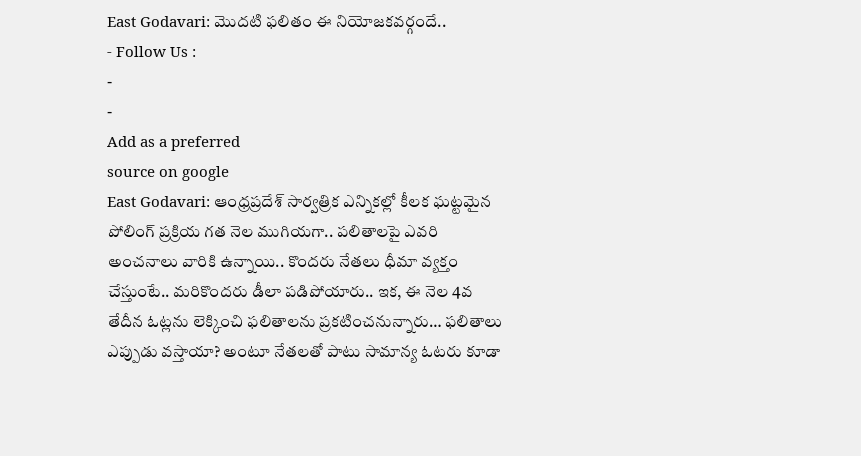East Godavari: మొదటి ఫలితం ఈ నియోజకవర్గందే..
- Follow Us :
-
-
Add as a preferred
source on google
East Godavari: ఆంధ్రప్రదేశ్ సార్వత్రిక ఎన్నికల్లో కీలక ఘట్టమైన పోలింగ్ ప్రక్రియ గత నెల ముగియగా.. పలితాలపై ఎవరి అంచనాలు వారికి ఉన్నాయి.. కొందరు నేతలు ధీమా వ్యక్తం చేస్తుంటే.. మరికొందరు డీలా పడిపోయారు.. ఇక, ఈ నెల 4వ తేదీన ఓట్లను లెక్కించి ఫలితాలను ప్రకటించనున్నారు… ఫలితాలు ఎప్పుడు వస్తాయా? అంటూ నేతలతో పాటు సామాన్య ఓటరు కూడా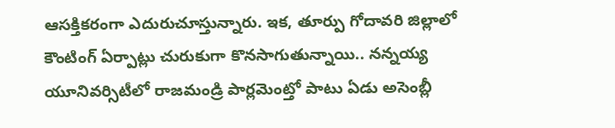ఆసక్తికరంగా ఎదురుచూస్తున్నారు. ఇక, తూర్పు గోదావరి జిల్లాలో కౌంటింగ్ ఏర్పాట్లు చురుకుగా కొనసాగుతున్నాయి.. నన్నయ్య యూనివర్సిటీలో రాజమండ్రి పార్లమెంట్తో పాటు ఏడు అసెంబ్లీ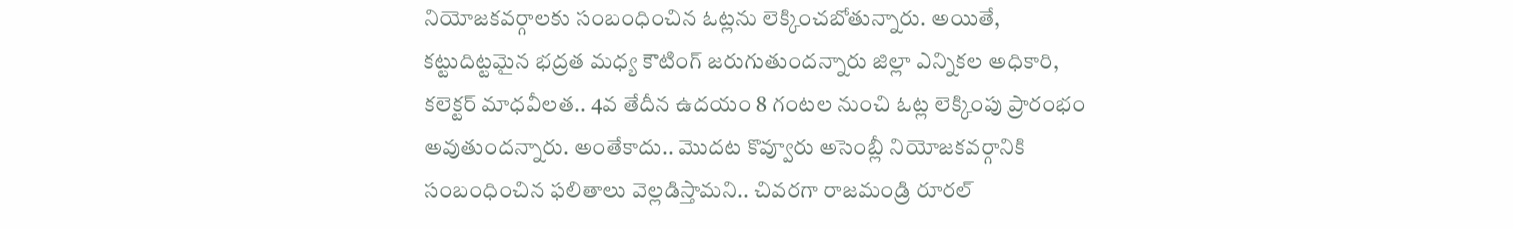నియోజకవర్గాలకు సంబంధించిన ఓట్లను లెక్కించబోతున్నారు. అయితే, కట్టుదిట్టమైన భద్రత మధ్య కౌటింగ్ జరుగుతుందన్నారు జిల్లా ఎన్నికల అధికారి, కలెక్టర్ మాధవీలత.. 4వ తేదీన ఉదయం 8 గంటల నుంచి ఓట్ల లెక్కింపు ప్రారంభం అవుతుందన్నారు. అంతేకాదు.. మొదట కొవ్వూరు అసెంబ్లీ నియోజకవర్గానికి సంబంధించిన ఫలితాలు వెల్లడిస్తామని.. చివరగా రాజమండ్రి రూరల్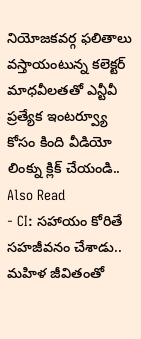నియోజకవర్గ ఫలితాలు వస్తాయంటున్న కలెక్టర్ మాధవీలతతో ఎన్టీవీ ప్రత్యేక ఇంటర్వ్యూ కోసం కింది వీడియో లింక్ను క్లిక్ చేయండి..
Also Read
- CI: సహాయం కోరితే సహజీవనం చేశాడు.. మహిళ జీవితంతో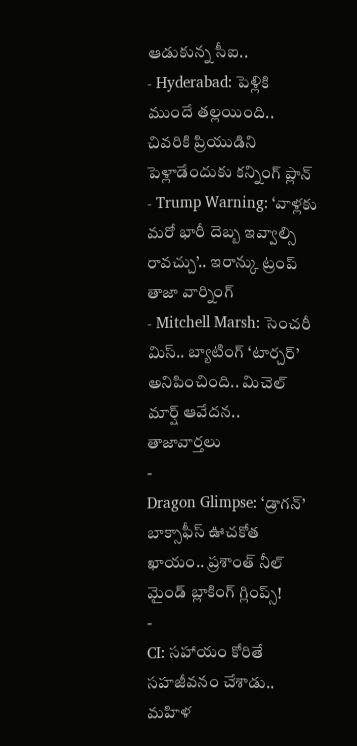ఆడుకున్న సీఐ..
- Hyderabad: పెళ్లికి ముందే తల్లయింది.. చివరికి ప్రియుడిని పెళ్లాడేందుకు కన్నింగ్ ప్లాన్
- Trump Warning: ‘వాళ్లకు మరో భారీ దెబ్బ ఇవ్వాల్సి రావచ్చు’.. ఇరాన్కు ట్రంప్ తాజా వార్నింగ్
- Mitchell Marsh: సెంచరీ మిస్.. బ్యాటింగ్ ‘టార్చర్’ అనిపించింది.. మిచెల్ మార్ష్ ఆవేదన..
తాజావార్తలు
-
Dragon Glimpse: ‘డ్రాగన్’ బాక్సాఫీస్ ఊచకోత ఖాయం.. ప్రశాంత్ నీల్ మైండ్ బ్లాకింగ్ గ్లింప్స్!
-
CI: సహాయం కోరితే సహజీవనం చేశాడు.. మహిళ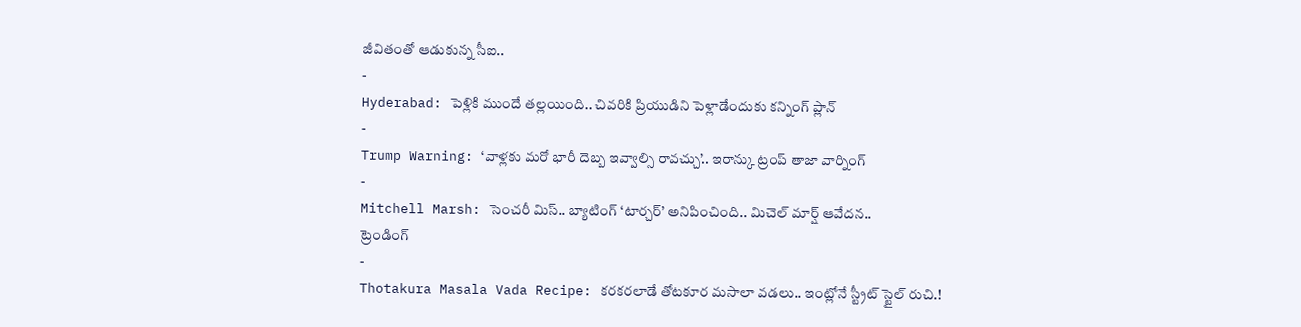జీవితంతో ఆడుకున్న సీఐ..
-
Hyderabad: పెళ్లికి ముందే తల్లయింది.. చివరికి ప్రియుడిని పెళ్లాడేందుకు కన్నింగ్ ప్లాన్
-
Trump Warning: ‘వాళ్లకు మరో భారీ దెబ్బ ఇవ్వాల్సి రావచ్చు’.. ఇరాన్కు ట్రంప్ తాజా వార్నింగ్
-
Mitchell Marsh: సెంచరీ మిస్.. బ్యాటింగ్ ‘టార్చర్’ అనిపించింది.. మిచెల్ మార్ష్ ఆవేదన..
ట్రెండింగ్
-
Thotakura Masala Vada Recipe: కరకరలాడే తోటకూర మసాలా వడలు.. ఇంట్లోనే స్ట్రీట్ స్టైల్ రుచి.!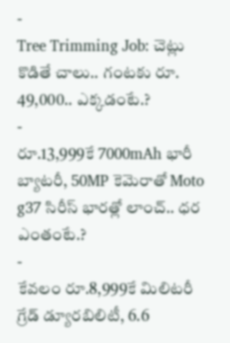-
Tree Trimming Job: చెట్లు కొడితే చాలు.. గంటకు రూ. 49,000.. ఎక్కడంటే.?
-
రూ.13,999కే 7000mAh భారీ బ్యాటరీ, 50MP కెమెరాతో Moto g37 సిరీస్ భారత్లో లాంచ్.. ధర ఎంతంటే.?
-
కేవలం రూ.8,999కే మిలిటరీ గ్రేడ్ డ్యూరబిలిటీ, 6.6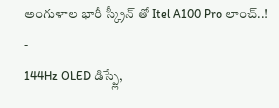అంగుళాల భారీ స్క్రీన్ తో Itel A100 Pro లాంచ్..!
-
144Hz OLED డిస్ప్లే,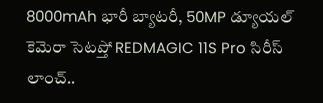8000mAh భారీ బ్యాటరీ, 50MP డ్యూయల్ కెమెరా సెటప్తో REDMAGIC 11S Pro సిరీస్ లాంచ్..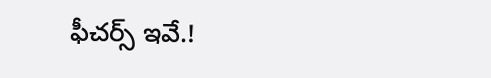ఫీచర్స్ ఇవే.!